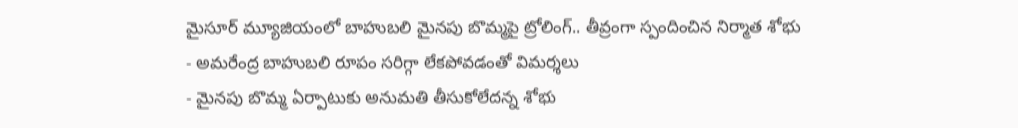మైసూర్ మ్యూజియంలో బాహుబలి మైనపు బొమ్మపై ట్రోలింగ్.. తీవ్రంగా స్పందించిన నిర్మాత శోభు
- అమరేంద్ర బాహుబలి రూపం సరిగ్గా లేకపోవడంతో విమర్శలు
- మైనపు బొమ్మ ఏర్పాటుకు అనుమతి తీసుకోలేదన్న శోభు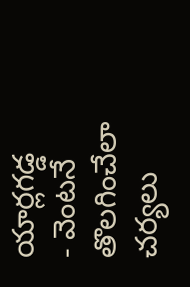యార్లగడ్డ
- వెంటనే తొలగించేలా చర్యలు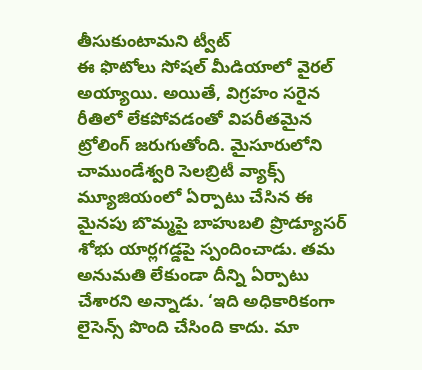తీసుకుంటామని ట్వీట్
ఈ ఫొటోలు సోషల్ మీడియాలో వైరల్ అయ్యాయి. అయితే, విగ్రహం సరైన రీతిలో లేకపోవడంతో విపరీతమైన ట్రోలింగ్ జరుగుతోంది. మైసూరులోని చాముండేశ్వరి సెలబ్రిటీ వ్యాక్స్ మ్యూజియంలో ఏర్పాటు చేసిన ఈ మైనపు బొమ్మపై బాహుబలి ప్రొడ్యూసర్ శోభు యార్లగడ్డపై స్పందించాడు. తమ అనుమతి లేకుండా దీన్ని ఏర్పాటు చేశారని అన్నాడు. ‘ఇది అధికారికంగా లైసెన్స్ పొంది చేసింది కాదు. మా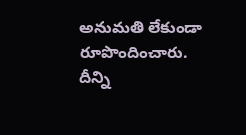అనుమతి లేకుండా రూపొందించారు. దీన్ని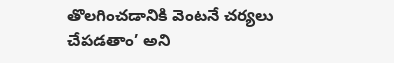తొలగించడానికి వెంటనే చర్యలు చేపడతాం’ అని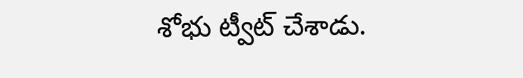శోభు ట్వీట్ చేశాడు.